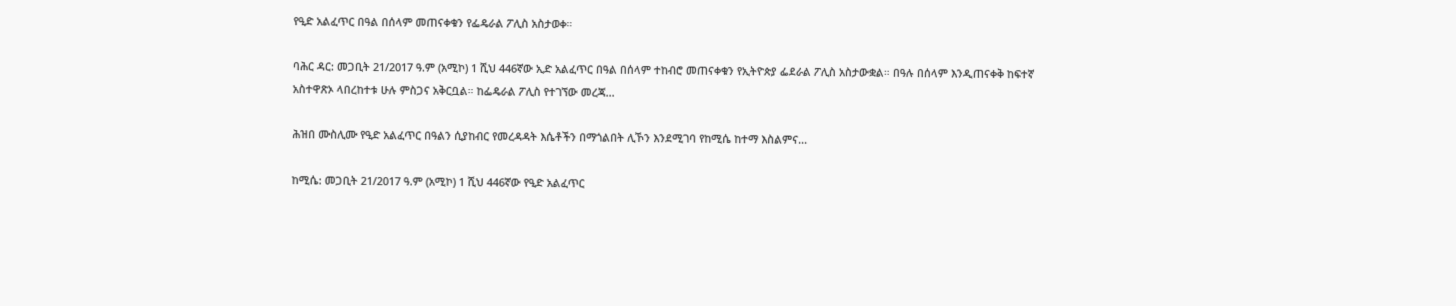የዒድ አልፈጥር በዓል በሰላም መጠናቀቁን የፌዴራል ፖሊስ አስታወቀ።

ባሕር ዳር: መጋቢት 21/2017 ዓ.ም (አሚኮ) 1 ሺህ 446ኛው ኢድ አልፈጥር በዓል በሰላም ተከብሮ መጠናቀቁን የኢትዮጵያ ፌደራል ፖሊስ አስታውቋል። በዓሉ በሰላም እንዲጠናቀቅ ከፍተኛ አስተዋጽኦ ላበረከተቱ ሁሉ ምስጋና አቅርቧል። ከፌዴራል ፖሊስ የተገኘው መረጃ...

ሕዝበ ሙስሊሙ የዒድ አልፈጥር በዓልን ሲያከብር የመረዳዳት እሴቶችን በማጎልበት ሊኾን እንደሚገባ የከሚሴ ከተማ እስልምና...

ከሚሴ: መጋቢት 21/2017 ዓ.ም (አሚኮ) 1 ሺህ 446ኛው የዒድ አልፈጥር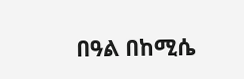በዓል በከሚሴ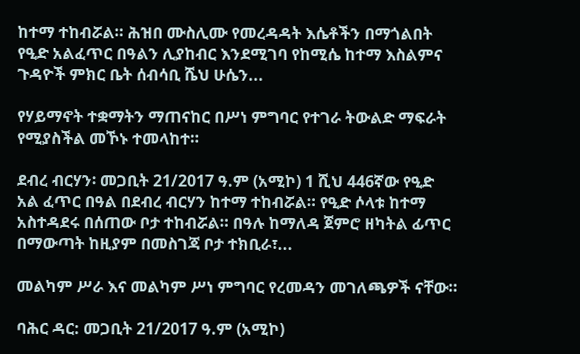ከተማ ተከብሯል። ሕዝበ ሙስሊሙ የመረዳዳት እሴቶችን በማጎልበት የዒድ አልፈጥር በዓልን ሊያከብር እንደሚገባ የከሚሴ ከተማ እስልምና ጉዳዮች ምክር ቤት ሰብሳቢ ሼህ ሁሴን...

የሃይማኖት ተቋማትን ማጠናከር በሥነ ምግባር የተገራ ትውልድ ማፍራት የሚያስችል መኾኑ ተመላከተ።

ደብረ ብርሃን፡ መጋቢት 21/2017 ዓ.ም (አሚኮ) 1 ሺህ 446ኛው የዒድ አል ፈጥር በዓል በደብረ ብርሃን ከተማ ተከብሯል። የዒድ ሶላቱ ከተማ አስተዳደሩ በሰጠው ቦታ ተከብሯል። በዓሉ ከማለዳ ጀምሮ ዘካትል ፊጥር በማውጣት ከዚያም በመስገጃ ቦታ ተክቢራ፣...

መልካም ሥራ እና መልካም ሥነ ምግባር የረመዳን መገለጫዎች ናቸው።

ባሕር ዳር: መጋቢት 21/2017 ዓ.ም (አሚኮ)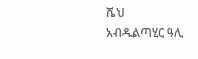ሼህ አብዱልጣሂር ዓሊ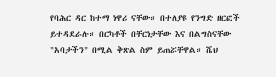የባሕር ዳር ከተማ ነዋሪ ናቸው። በተለያዩ የንግድ ዘርፎች ይተዳደራሉ። በርካቶች በቸርነታቸው እና በልግስናቸው "አባታችን" በሚል ቅጽል ስም ይጠሯቸዋል። ሼህ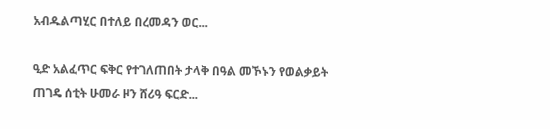አብዱልጣሂር በተለይ በረመዳን ወር...

ዒድ አልፈጥር ፍቅር የተገለጠበት ታላቅ በዓል መኾኑን የወልቃይት ጠገዴ ሰቲት ሁመራ ዞን ሸሪዓ ፍርድ...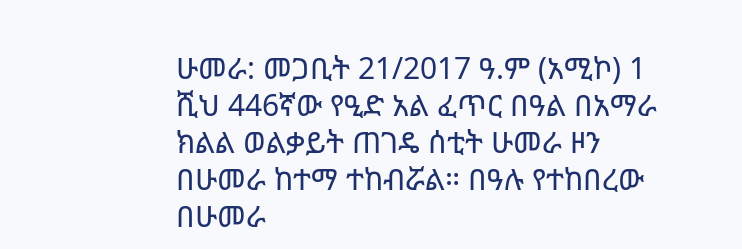ሁመራ: መጋቢት 21/2017 ዓ.ም (አሚኮ) 1 ሺህ 446ኛው የዒድ አል ፈጥር በዓል በአማራ ክልል ወልቃይት ጠገዴ ሰቲት ሁመራ ዞን በሁመራ ከተማ ተከብሯል። በዓሉ የተከበረው በሁመራ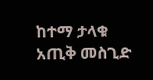ከተማ ታላቁ አጢቅ መስጊድ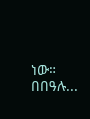ነው። በበዓሉ...